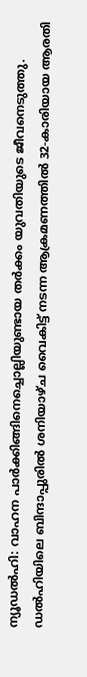ന്യൂഡൽഹി: വാഹന പാർക്കിങ്ങിനെച്ചൊല്ലിയുണ്ടായ തർക്കം യുവതിയുടെ ജീവനെടുത്തു. ഡൽഹിയിലെ ബിന്ദാപ്പുരിൽ ശനിയാഴ്ച വൈകിട്ട് നടന്ന ആക്രമണത്തിൽ 32-കാരിയായ ആരതി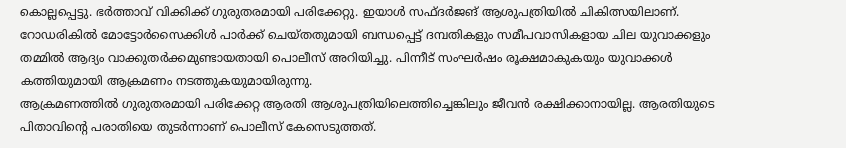കൊല്ലപ്പെട്ടു. ഭർത്താവ് വിക്കിക്ക് ഗുരുതരമായി പരിക്കേറ്റു. ഇയാൾ സഫ്ദർജങ് ആശുപത്രിയിൽ ചികിത്സയിലാണ്.
റോഡരികിൽ മോട്ടോർസൈക്കിൾ പാർക്ക് ചെയ്തതുമായി ബന്ധപ്പെട്ട് ദമ്പതികളും സമീപവാസികളായ ചില യുവാക്കളും തമ്മിൽ ആദ്യം വാക്കുതർക്കമുണ്ടായതായി പൊലീസ് അറിയിച്ചു. പിന്നീട് സംഘർഷം രൂക്ഷമാകുകയും യുവാക്കൾ കത്തിയുമായി ആക്രമണം നടത്തുകയുമായിരുന്നു.
ആക്രമണത്തിൽ ഗുരുതരമായി പരിക്കേറ്റ ആരതി ആശുപത്രിയിലെത്തിച്ചെങ്കിലും ജീവൻ രക്ഷിക്കാനായില്ല. ആരതിയുടെ പിതാവിന്റെ പരാതിയെ തുടർന്നാണ് പൊലീസ് കേസെടുത്തത്.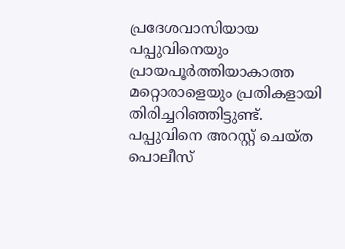പ്രദേശവാസിയായ പപ്പുവിനെയും പ്രായപൂർത്തിയാകാത്ത മറ്റൊരാളെയും പ്രതികളായി തിരിച്ചറിഞ്ഞിട്ടുണ്ട്. പപ്പുവിനെ അറസ്റ്റ് ചെയ്ത പൊലീസ്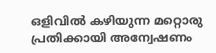ഒളിവിൽ കഴിയുന്ന മറ്റൊരു പ്രതിക്കായി അന്വേഷണം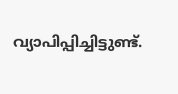വ്യാപിപ്പിച്ചിട്ടുണ്ട്.